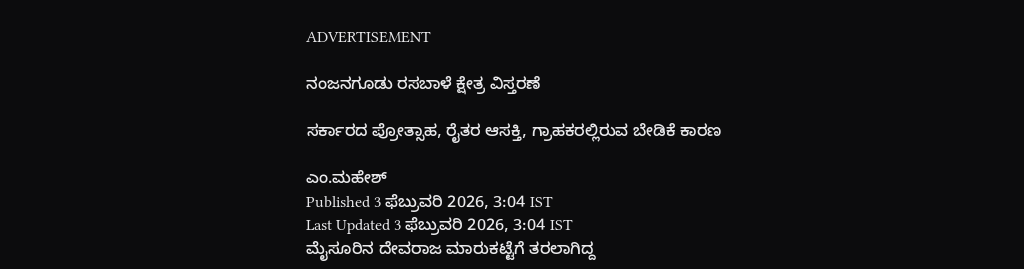ADVERTISEMENT

ನಂಜನಗೂಡು ರಸಬಾಳೆ ಕ್ಷೇತ್ರ ವಿಸ್ತರಣೆ

ಸರ್ಕಾರದ ಪ್ರೋತ್ಸಾಹ, ರೈತರ ಆಸಕ್ತಿ, ಗ್ರಾಹಕರಲ್ಲಿರುವ ಬೇಡಿಕೆ ಕಾರಣ

ಎಂ.ಮಹೇಶ್
Published 3 ಫೆಬ್ರುವರಿ 2026, 3:04 IST
Last Updated 3 ಫೆಬ್ರುವರಿ 2026, 3:04 IST
ಮೈಸೂರಿನ ದೇವರಾಜ ಮಾರುಕಟ್ಟೆಗೆ ತರಲಾಗಿದ್ದ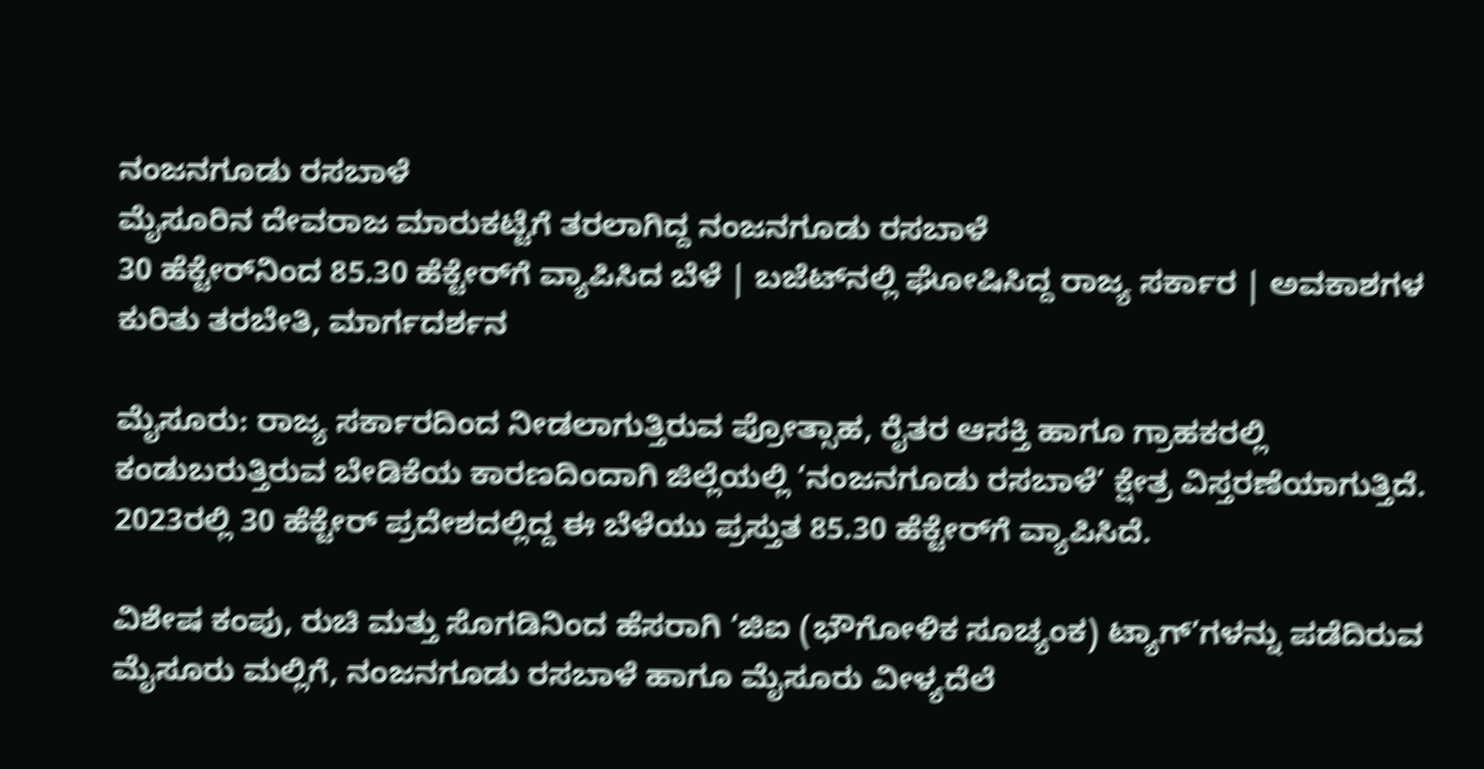ನಂಜನಗೂಡು ರಸಬಾಳೆ
ಮೈಸೂರಿನ ದೇವರಾಜ ಮಾರುಕಟ್ಟೆಗೆ ತರಲಾಗಿದ್ದ ನಂಜನಗೂಡು ರಸಬಾಳೆ
30 ಹೆಕ್ಟೇರ್‌ನಿಂದ 85.30 ಹೆಕ್ಟೇರ್‌ಗೆ ವ್ಯಾಪಿಸಿದ ಬೆಳೆ | ಬಜೆಟ್‌ನಲ್ಲಿ ಘೋಷಿಸಿದ್ದ ರಾಜ್ಯ ಸರ್ಕಾರ | ಅವಕಾಶಗಳ ಕುರಿತು ತರಬೇತಿ, ಮಾರ್ಗದರ್ಶನ

ಮೈಸೂರು: ರಾಜ್ಯ ಸರ್ಕಾರದಿಂದ ನೀಡಲಾಗುತ್ತಿರುವ ಪ್ರೋತ್ಸಾಹ, ರೈತರ ಆಸಕ್ತಿ ಹಾಗೂ ಗ್ರಾಹಕರಲ್ಲಿ ಕಂಡುಬರುತ್ತಿರುವ ಬೇಡಿಕೆಯ ಕಾರಣದಿಂದಾಗಿ ಜಿಲ್ಲೆಯಲ್ಲಿ ‘ನಂಜನಗೂಡು ರಸಬಾಳೆ’ ಕ್ಷೇತ್ರ ವಿಸ್ತರಣೆಯಾಗುತ್ತಿದೆ. 2023ರಲ್ಲಿ 30 ಹೆಕ್ಟೇರ್‌ ಪ್ರದೇಶದಲ್ಲಿದ್ದ ಈ ಬೆಳೆಯು ಪ್ರಸ್ತುತ 85.30 ಹೆಕ್ಟೇರ್‌ಗೆ ವ್ಯಾಪಿಸಿದೆ.

ವಿಶೇಷ ಕಂಪು, ರುಚಿ ಮತ್ತು ಸೊಗಡಿನಿಂದ ಹೆಸರಾಗಿ ‘ಜಿಐ (ಭೌಗೋಳಿಕ ಸೂಚ್ಯಂಕ) ಟ್ಯಾಗ್‌’ಗಳನ್ನು ಪಡೆದಿರುವ ಮೈಸೂರು ಮಲ್ಲಿಗೆ, ನಂಜನಗೂಡು ರಸಬಾಳೆ ಹಾಗೂ ಮೈಸೂರು ವೀಳ್ಯದೆಲೆ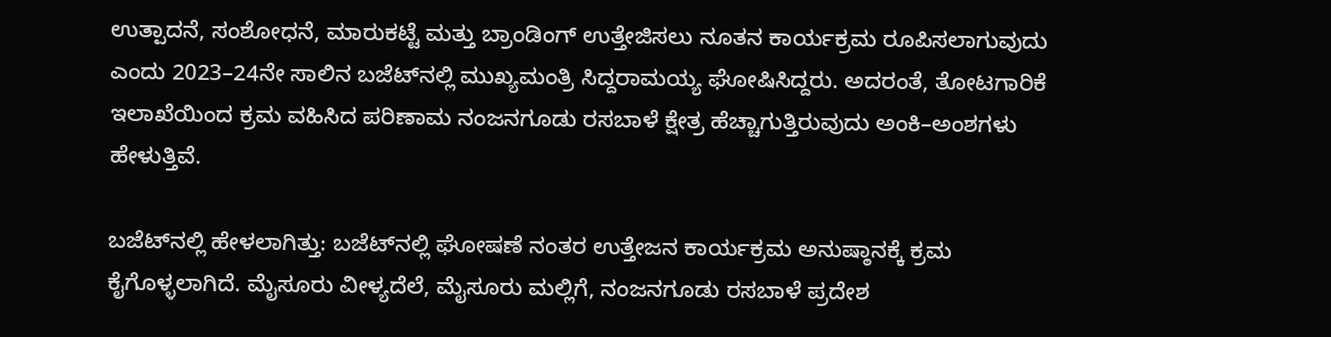ಉತ್ಪಾದನೆ, ಸಂಶೋಧನೆ, ಮಾರುಕಟ್ಟೆ ಮತ್ತು ಬ್ರಾಂಡಿಂಗ್‌ ಉತ್ತೇಜಿಸಲು ನೂತನ ಕಾರ್ಯಕ್ರಮ ರೂಪಿಸಲಾಗುವುದು ಎಂದು 2023–24ನೇ ಸಾಲಿನ ಬಜೆಟ್‌ನಲ್ಲಿ ಮುಖ್ಯಮಂತ್ರಿ ಸಿದ್ದರಾಮಯ್ಯ ಘೋಷಿಸಿದ್ದರು. ಅದರಂತೆ, ತೋಟಗಾರಿಕೆ ಇಲಾಖೆಯಿಂದ ಕ್ರಮ ವಹಿಸಿದ ಪರಿಣಾಮ ನಂಜನಗೂಡು ರಸಬಾಳೆ ಕ್ಷೇತ್ರ ಹೆಚ್ಚಾಗುತ್ತಿರುವುದು ಅಂಕಿ–ಅಂಶಗಳು ಹೇಳುತ್ತಿವೆ.

ಬಜೆಟ್‌ನಲ್ಲಿ ಹೇಳಲಾಗಿತ್ತು: ಬಜೆಟ್‌ನಲ್ಲಿ ಘೋಷಣೆ ನಂತರ ಉತ್ತೇಜನ ಕಾರ್ಯಕ್ರಮ ಅನುಷ್ಠಾನಕ್ಕೆ ಕ್ರಮ ಕೈಗೊಳ್ಳಲಾಗಿದೆ. ಮೈಸೂರು ವೀಳ್ಯದೆಲೆ, ಮೈಸೂರು ಮಲ್ಲಿಗೆ, ನಂಜನಗೂಡು ರಸಬಾಳೆ ಪ್ರದೇಶ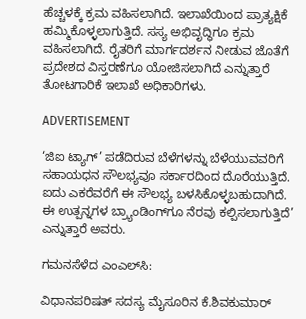ಹೆಚ್ಚಳಕ್ಕೆ ಕ್ರಮ ವಹಿಸಲಾಗಿದೆ. ಇಲಾಖೆಯಿಂದ ಪ್ರಾತ್ಯಕ್ಷಿಕೆ ಹಮ್ಮಿಕೊಳ್ಳಲಾಗುತ್ತಿದೆ. ಸಸ್ಯ ಅಭಿವೃದ್ಧಿಗೂ ಕ್ರಮ ವಹಿಸಲಾಗಿದೆ. ರೈತರಿಗೆ ಮಾರ್ಗದರ್ಶನ ನೀಡುವ ಜೊತೆಗೆ ಪ್ರದೇಶದ ವಿಸ್ತರಣೆಗೂ ಯೋಜಿಸಲಾಗಿದೆ ಎನ್ನುತ್ತಾರೆ ತೋಟಗಾರಿಕೆ ಇಲಾಖೆ ಅಧಿಕಾರಿಗಳು.

ADVERTISEMENT

‘ಜಿಐ ಟ್ಯಾಗ್’ ಪಡೆದಿರುವ ಬೆಳೆಗಳನ್ನು ಬೆಳೆಯುವವರಿಗೆ ಸಹಾಯಧನ ಸೌಲಭ್ಯವೂ ಸರ್ಕಾರದಿಂದ ದೊರೆಯುತ್ತಿದೆ. ಐದು ಎಕರೆವರೆಗೆ ಈ ಸೌಲಭ್ಯ ಬಳಸಿಕೊಳ್ಳಬಹುದಾಗಿದೆ. ಈ ಉತ್ಪನ್ನಗಳ ಬ್ರ್ಯಾಂಡಿಂಗ್‌ಗೂ ನೆರವು ಕಲ್ಪಿಸಲಾಗುತ್ತಿದೆ’ ಎನ್ನುತ್ತಾರೆ ಅವರು.

ಗಮನಸೆಳೆದ ಎಂಎಲ್‌ಸಿ:

ವಿಧಾನಪರಿಷತ್ ಸದಸ್ಯ ಮೈಸೂರಿನ ಕೆ.ಶಿವಕುಮಾರ್‌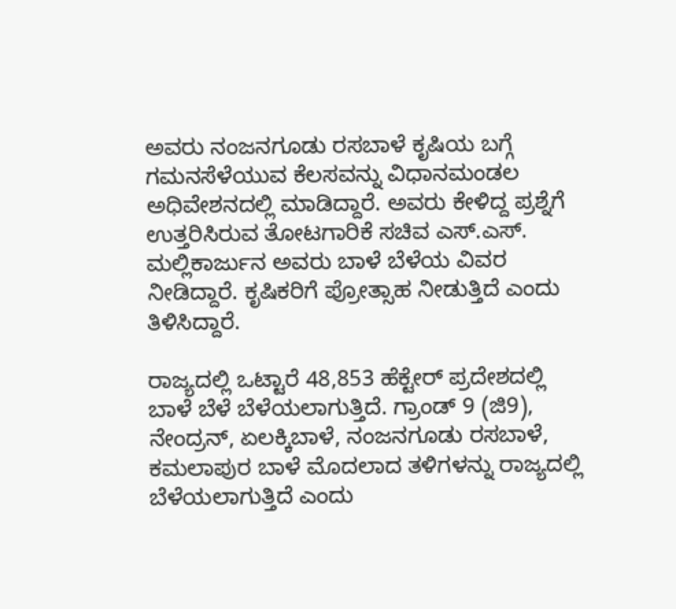ಅವರು ನಂಜನಗೂಡು ರಸಬಾಳೆ ಕೃಷಿಯ ಬಗ್ಗೆ ಗಮನಸೆಳೆಯುವ ಕೆಲಸವನ್ನು ವಿಧಾನಮಂಡಲ ಅಧಿವೇಶನದಲ್ಲಿ ಮಾಡಿದ್ದಾರೆ. ಅವರು ಕೇಳಿದ್ದ ಪ್ರಶ್ನೆಗೆ ಉತ್ತರಿಸಿರುವ ತೋಟಗಾರಿಕೆ ಸಚಿವ ಎಸ್.ಎಸ್. ಮಲ್ಲಿಕಾರ್ಜುನ ಅವರು ಬಾಳೆ ಬೆಳೆಯ ವಿವರ ನೀಡಿದ್ದಾರೆ. ಕೃಷಿಕರಿಗೆ ಪ್ರೋತ್ಸಾಹ ನೀಡುತ್ತಿದೆ ಎಂದು ತಿಳಿಸಿದ್ದಾರೆ.

ರಾಜ್ಯದಲ್ಲಿ ಒಟ್ಟಾರೆ 48,853 ಹೆಕ್ಟೇರ್ ಪ್ರದೇಶದಲ್ಲಿ ಬಾಳೆ ಬೆಳೆ ಬೆಳೆಯಲಾಗುತ್ತಿದೆ. ಗ್ರಾಂಡ್‌ 9 (ಜಿ9), ನೇಂದ್ರನ್, ಏಲಕ್ಕಿಬಾಳೆ, ನಂಜನಗೂಡು ರಸಬಾಳೆ, ಕಮಲಾಪುರ ಬಾಳೆ ಮೊದಲಾದ ತಳಿಗಳನ್ನು ರಾಜ್ಯದಲ್ಲಿ ಬೆಳೆಯಲಾಗುತ್ತಿದೆ ಎಂದು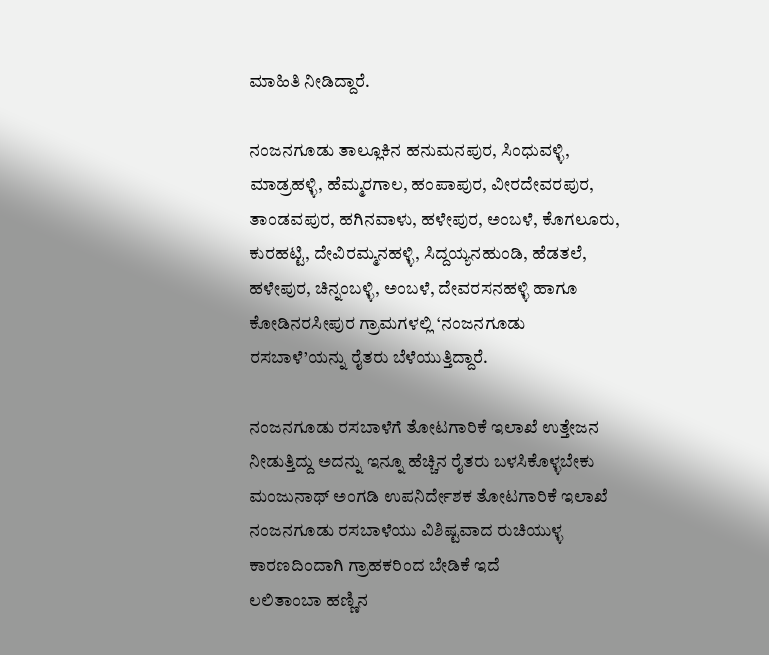ಮಾಹಿತಿ ನೀಡಿದ್ದಾರೆ.

ನಂಜನಗೂಡು ತಾಲ್ಲೂಕಿನ ಹನುಮನಪುರ, ಸಿಂಧುವಳ್ಳಿ, ಮಾಡ್ರಹಳ್ಳಿ, ಹೆಮ್ಮರಗಾಲ, ಹಂಪಾಪುರ, ವೀರದೇವರಪುರ, ತಾಂಡವಪುರ, ಹಗಿನವಾಳು, ಹಳೇಪುರ, ಅಂಬಳೆ, ಕೊಗಲೂರು, ಕುರಹಟ್ಟಿ, ದೇವಿರಮ್ಮನಹಳ್ಳಿ, ಸಿದ್ದಯ್ಯನಹುಂಡಿ, ಹೆಡತಲೆ, ಹಳೇಪುರ, ಚಿನ್ನಂಬಳ್ಳಿ, ಅಂಬಳೆ, ದೇವರಸನಹಳ್ಳಿ ಹಾಗೂ ಕೋಡಿನರಸೀಪುರ ಗ್ರಾಮಗಳಲ್ಲಿ ‘ನಂಜನಗೂಡು ರಸಬಾಳೆ’ಯನ್ನು ರೈತರು ಬೆಳೆಯುತ್ತಿದ್ದಾರೆ.

ನಂಜನಗೂಡು ರಸಬಾಳೆಗೆ ತೋಟಗಾರಿಕೆ ಇಲಾಖೆ ಉತ್ತೇಜನ ನೀಡುತ್ತಿದ್ದು ಅದನ್ನು ಇನ್ನೂ ಹೆಚ್ಚಿನ ರೈತರು ಬಳಸಿಕೊಳ್ಳಬೇಕು
ಮಂಜುನಾಥ್ ಅಂಗಡಿ ಉಪನಿರ್ದೇಶಕ ತೋಟಗಾರಿಕೆ ಇಲಾಖೆ
ನಂಜನಗೂಡು ರಸಬಾಳೆಯು ವಿಶಿಷ್ಟವಾದ ರುಚಿಯುಳ್ಳ ಕಾರಣದಿಂದಾಗಿ ಗ್ರಾಹಕರಿಂದ ಬೇಡಿಕೆ ಇದೆ
ಲಲಿತಾಂಬಾ ಹಣ್ಣಿನ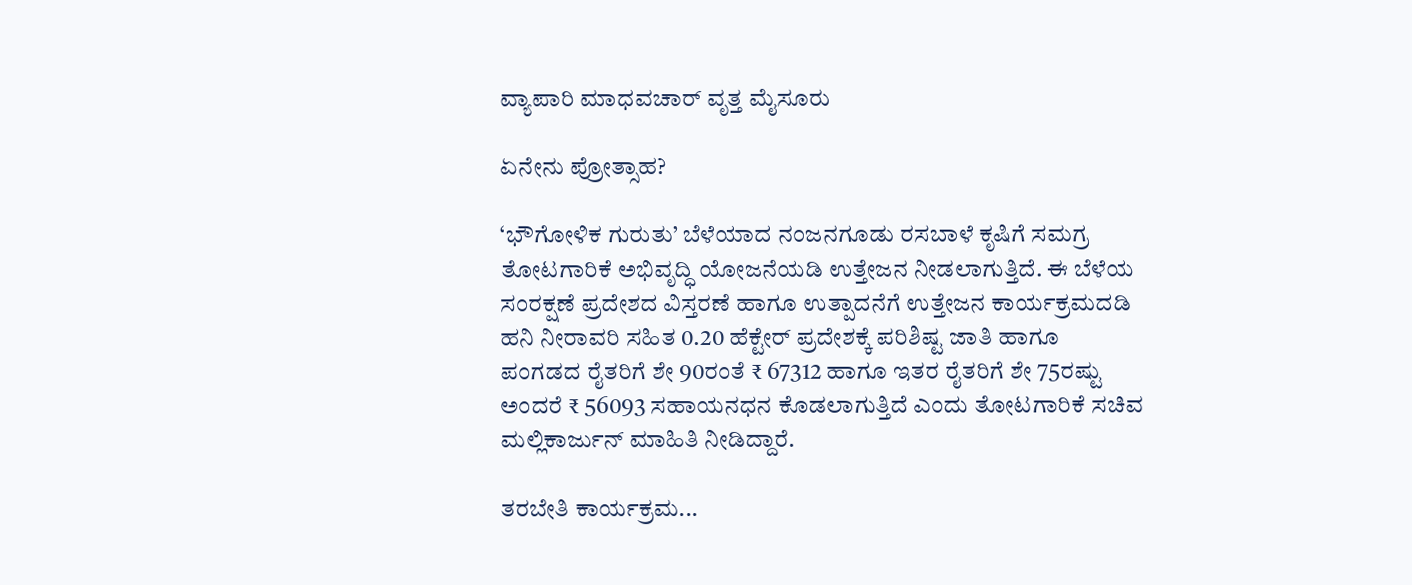ವ್ಯಾಪಾರಿ ಮಾಧವಚಾರ್‌ ವೃತ್ತ ಮೈಸೂರು

ಏನೇನು ಪ್ರೋತ್ಸಾಹ?

‘ಭೌಗೋಳಿಕ ಗುರುತು’ ಬೆಳೆಯಾದ ನಂಜನಗೂಡು ರಸಬಾಳೆ ಕೃಷಿಗೆ ಸಮಗ್ರ ತೋಟಗಾರಿಕೆ ಅಭಿವೃದ್ಧಿ ಯೋಜನೆಯಡಿ ಉತ್ತೇಜನ ನೀಡಲಾಗುತ್ತಿದೆ. ಈ ಬೆಳೆಯ ಸಂರಕ್ಷಣೆ ಪ್ರದೇಶದ ವಿಸ್ತರಣೆ ಹಾಗೂ ಉತ್ಪಾದನೆಗೆ ಉತ್ತೇಜನ ಕಾರ್ಯಕ್ರಮದಡಿ ಹನಿ ನೀರಾವರಿ ಸಹಿತ 0.20 ಹೆಕ್ಟೇರ್‌ ಪ್ರದೇಶಕ್ಕೆ ಪರಿಶಿಷ್ಟ ಜಾತಿ ಹಾಗೂ ಪಂಗಡದ ರೈತರಿಗೆ ಶೇ 90ರಂತೆ ₹ 67312 ಹಾಗೂ ಇತರ ರೈತರಿಗೆ ಶೇ 75ರಷ್ಟು ಅಂದರೆ ₹ 56093 ಸಹಾಯನಧನ ಕೊಡಲಾಗುತ್ತಿದೆ ಎಂದು ತೋಟಗಾರಿಕೆ ಸಚಿವ ಮಲ್ಲಿಕಾರ್ಜುನ್ ಮಾಹಿತಿ ನೀಡಿದ್ದಾರೆ.

ತರಬೇತಿ ಕಾರ್ಯಕ್ರಮ...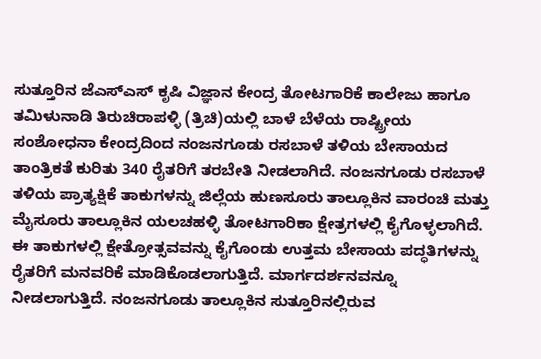ಸುತ್ತೂರಿನ ಜೆಎಸ್‌ಎಸ್‌ ಕೃಷಿ ವಿಜ್ಞಾನ ಕೇಂದ್ರ ತೋಟಗಾರಿಕೆ ಕಾಲೇಜು ಹಾಗೂ ತಮಿಳುನಾಡಿ ತಿರುಚಿರಾಪಳ್ಳಿ (ತ್ರಿಚಿ)ಯಲ್ಲಿ ಬಾಳೆ ಬೆಳೆಯ ರಾಷ್ಟ್ರೀಯ ಸಂಶೋಧನಾ ಕೇಂದ್ರದಿಂದ ನಂಜನಗೂಡು ರಸಬಾಳೆ ತಳಿಯ ಬೇಸಾಯದ ತಾಂತ್ರಿಕತೆ ಕುರಿತು 340 ರೈತರಿಗೆ ತರಬೇತಿ ನೀಡಲಾಗಿದೆ. ನಂಜನಗೂಡು ರಸಬಾಳೆ ತಳಿಯ ಪ್ರಾತ್ಯಕ್ಷಿಕೆ ತಾಕುಗಳನ್ನು ಜಿಲ್ಲೆಯ ಹುಣಸೂರು ತಾಲ್ಲೂಕಿನ ವಾರಂಚಿ ಮತ್ತು ಮೈಸೂರು ತಾಲ್ಲೂಕಿನ ಯಲಚಹಳ್ಳಿ ತೋಟಗಾರಿಕಾ ಕ್ಷೇತ್ರಗಳಲ್ಲಿ ಕೈಗೊಳ್ಳಲಾಗಿದೆ. ಈ ತಾಕುಗಳಲ್ಲಿ ಕ್ಷೇತ್ರೋತ್ಸವವನ್ನು ಕೈಗೊಂಡು ಉತ್ತಮ ಬೇಸಾಯ ಪದ್ಧತಿಗಳನ್ನು ರೈತರಿಗೆ ಮನವರಿಕೆ ಮಾಡಿಕೊಡಲಾಗುತ್ತಿದೆ. ಮಾರ್ಗದರ್ಶನವನ್ನೂ ನೀಡಲಾಗುತ್ತಿದೆ. ನಂಜನಗೂಡು ತಾಲ್ಲೂಕಿನ ಸುತ್ತೂರಿನಲ್ಲಿರುವ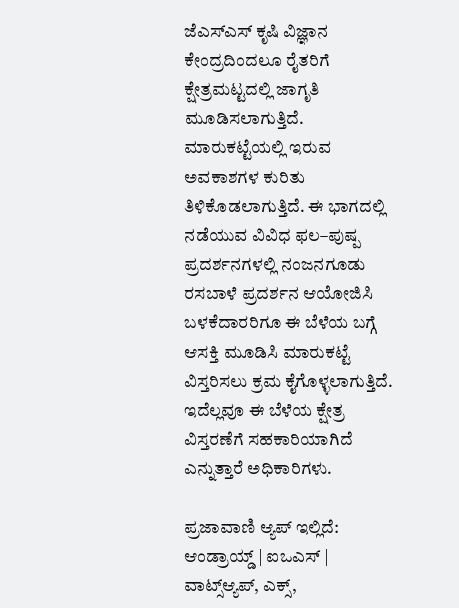ಜೆಎಸ್‌ಎಸ್‌ ಕೃಷಿ ವಿಜ್ಞಾನ ಕೇಂದ್ರದಿಂದಲೂ ರೈತರಿಗೆ ಕ್ಷೇತ್ರಮಟ್ಟದಲ್ಲಿ ಜಾಗೃತಿ ಮೂಡಿಸಲಾಗುತ್ತಿದೆ. ಮಾರುಕಟ್ಟೆಯಲ್ಲಿ ಇರುವ ಅವಕಾಶಗಳ ಕುರಿತು ತಿಳಿಕೊಡಲಾಗುತ್ತಿದೆ. ಈ ಭಾಗದಲ್ಲಿ ನಡೆಯುವ ವಿವಿಧ ಫಲ–ಪುಷ್ಪ ಪ್ರದರ್ಶನಗಳಲ್ಲಿ ನಂಜನಗೂಡು ರಸಬಾಳೆ ಪ್ರದರ್ಶನ ಆಯೋಜಿಸಿ ಬಳಕೆದಾರರಿಗೂ ಈ ಬೆಳೆಯ ಬಗ್ಗೆ ಆಸಕ್ತಿ ಮೂಡಿಸಿ ಮಾರುಕಟ್ಟೆ ವಿಸ್ತರಿಸಲು ಕ್ರಮ ಕೈಗೊಳ್ಳಲಾಗುತ್ತಿದೆ. ಇದೆಲ್ಲವೂ ಈ ಬೆಳೆಯ ಕ್ಷೇತ್ರ ವಿಸ್ತರಣೆಗೆ ಸಹಕಾರಿಯಾಗಿದೆ ಎನ್ನುತ್ತಾರೆ ಅಧಿಕಾರಿಗಳು.

ಪ್ರಜಾವಾಣಿ ಆ್ಯಪ್ ಇಲ್ಲಿದೆ: ಆಂಡ್ರಾಯ್ಡ್ | ಐಒಎಸ್ | ವಾಟ್ಸ್ಆ್ಯಪ್, ಎಕ್ಸ್,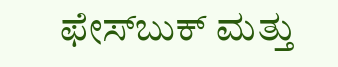ಫೇಸ್‌ಬುಕ್ ಮತ್ತು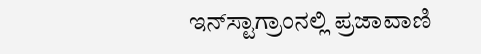ಇನ್‌ಸ್ಟಾಗ್ರಾಂನಲ್ಲಿ ಪ್ರಜಾವಾಣಿ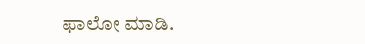ಫಾಲೋ ಮಾಡಿ.